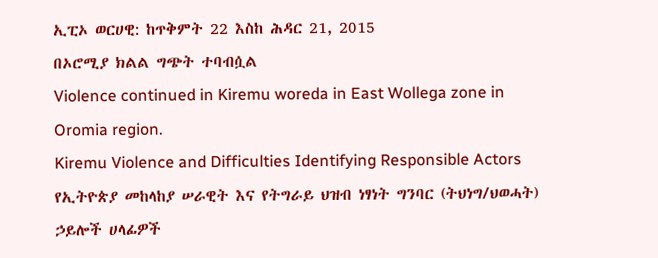ኢፒኦ ወርሀዊ: ከጥቅምት 22 እስከ ሕዳር 21, 2015
በኦሮሚያ ክልል ግጭት ተባብሷል
Violence continued in Kiremu woreda in East Wollega zone in Oromia region.
Kiremu Violence and Difficulties Identifying Responsible Actors
የኢትዮጵያ መከላከያ ሠራዊት እና የትግራይ ህዝብ ነፃነት ግንባር (ትህነግ/ህወሓት) ኃይሎች ሀላፊዎች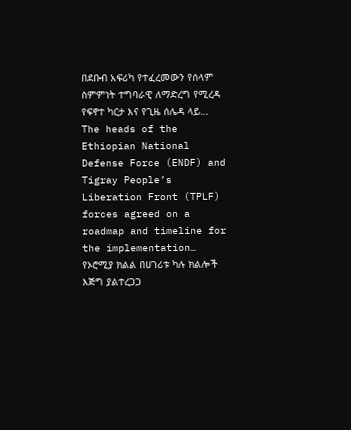በደቡብ አፍሪካ የተፈረመውን የሰላም ስምምነት ተግባራዊ ለማድረግ የሚረዳ የፍኖተ ካርታ እና የጊዜ ሰሌዳ ላይ…
The heads of the Ethiopian National Defense Force (ENDF) and Tigray People’s Liberation Front (TPLF) forces agreed on a roadmap and timeline for the implementation…
የኦሮሚያ ክልል በሀገሪቱ ካሉ ክልሎች እጅግ ያልተረጋጋ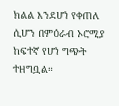ክልል እንደሆነ የቀጠለ ሲሆን በምዕራብ ኦሮሚያ ከፍተኛ የሆነ ግጭት ተዘግቧል።